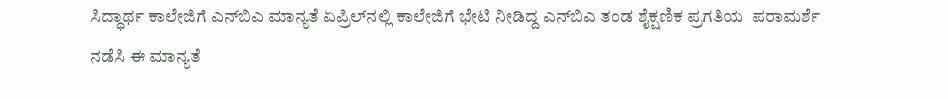ಸಿದ್ಧಾರ್ಥ ಕಾಲೇಜಿಗೆ ಎನ್‌ಬಿಎ ಮಾನ್ಯತೆ ಏಪ್ರಿಲ್‌ನಲ್ಲಿ ಕಾಲೇಜಿಗೆ ಭೇಟಿ ನೀಡಿದ್ದ ಎನ್‌ಬಿಎ ತಂಡ ಶೈಕ್ಷಣಿಕ ಪ್ರಗತಿಯ  ಪರಾಮರ್ಶೆ ನಡೆಸಿ ಈ ಮಾನ್ಯತೆ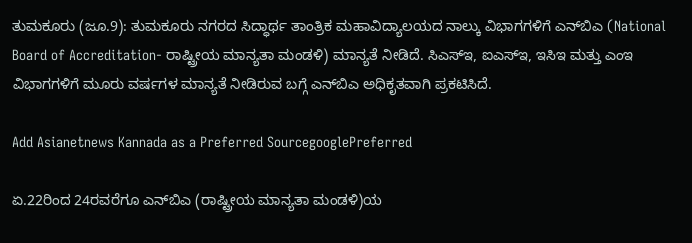ತುಮಕೂರು (ಜೂ.9): ತುಮಕೂರು ನಗರದ ಸಿದ್ಧಾರ್ಥ ತಾಂತ್ರಿಕ ಮಹಾವಿದ್ಯಾಲಯದ ನಾಲ್ಕು ವಿಭಾಗಗಳಿಗೆ ಎನ್‌ಬಿಎ (National Board of Accreditation- ರಾಷ್ಟ್ರೀಯ ಮಾನ್ಯತಾ ಮಂಡಳಿ) ಮಾನ್ಯತೆ ನೀಡಿದೆ. ಸಿಎಸ್‌ಇ, ಐಎಸ್‌ಇ, ಇಸಿಇ ಮತ್ತು ಎಂಇ ವಿಭಾಗಗಳಿಗೆ ಮೂರು ವರ್ಷಗಳ ಮಾನ್ಯತೆ ನೀಡಿರುವ ಬಗ್ಗೆ ಎನ್‌ಬಿಎ ಅಧಿಕೃತವಾಗಿ ಪ್ರಕಟಿಸಿದೆ.

Add Asianetnews Kannada as a Preferred SourcegooglePreferred

ಏ.22ರಿಂದ 24ರವರೆಗೂ ಎನ್‌ಬಿಎ (ರಾಷ್ಟ್ರೀಯ ಮಾನ್ಯತಾ ಮಂಡಳಿ)ಯ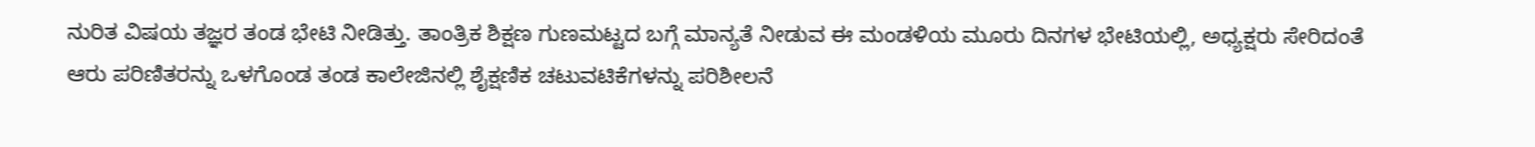ನುರಿತ ವಿಷಯ ತಜ್ಞರ ತಂಡ ಭೇಟಿ ನೀಡಿತ್ತು. ತಾಂತ್ರಿಕ ಶಿಕ್ಷಣ ಗುಣಮಟ್ಟದ ಬಗ್ಗೆ ಮಾನ್ಯತೆ ನೀಡುವ ಈ ಮಂಡಳಿಯ ಮೂರು ದಿನಗಳ ಭೇಟಿಯಲ್ಲಿ, ಅಧ್ಯಕ್ಷರು ಸೇರಿದಂತೆ ಆರು ಪರಿಣಿತರನ್ನು ಒಳಗೊಂಡ ತಂಡ ಕಾಲೇಜಿನಲ್ಲಿ ಶೈಕ್ಷಣಿಕ ಚಟುವಟಿಕೆಗಳನ್ನು ಪರಿಶೀಲನೆ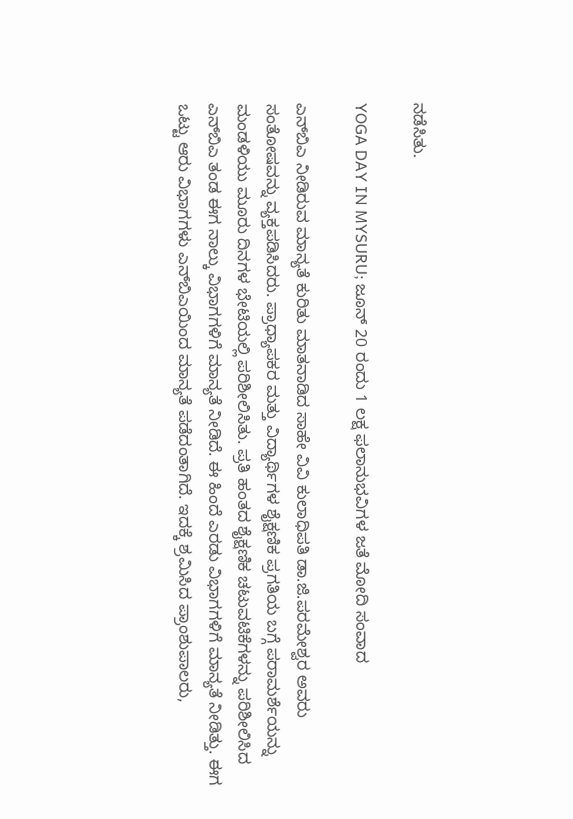ನಡೆಸಿತು.

YOGA DAY IN MYSURU; ಜೂನ್ 20 ರಂದು 1 ಲಕ್ಷ ಫಲಾನುಭವಿಗಳ ಜತೆ ಮೋದಿ ಸಂವಾದ

ಎನ್‌ಬಿಎ ನೀಡಿರುವ ಮಾನ್ಯತೆ ಕುರಿತು ಮಾತನಾಡಿದ ಸಾಹೇ ವಿವಿ ಕುಲಾಧಿಪತಿ ಡಾ.ಜಿ.ಪರಮೇಶ್ವರ ಅವರು ಸಂತೋಷವನ್ನು ವ್ಯಕ್ತಪಡಿಸಿದರು. ಪ್ರಾಧ್ಯಾಪಕರ ಮತ್ತು ವಿದ್ಯಾರ್ಥಿಗಳ ಶೈಕ್ಷಣಿಕ ಪ್ರಗತಿಯ ಬಗ್ಗೆ ಪರಾಮರ್ಶೆಯನ್ನು ಮಂಡಳಿಯು ಮೂರು ದಿನಗಳ ಭೇಟಿಯಲ್ಲಿ ಪರಿಶೀಲಿಸಿತು. ಪ್ರತಿ ಹಂತದ ಶೈಕ್ಷಣಿಕ ಚಟುವಟಿಕೆಗಳನ್ನು ಪರಿಶೀಲಿಸಿದ ಎನ್‌ಬಿಎ ತಂಡ ಈಗ ನಾಲ್ಕು ವಿಭಾಗಗಳಿಗೆ ಮಾನ್ಯತೆ ನೀಡಿದೆ. ಈ ಹಿಂದೆ ಎರಡು ವಿಭಾಗಗಳಿಗೆ ಮಾನ್ಯತೆ ನೀಡಿತ್ತು. ಈಗ ಒಟ್ಟು ಆರು ವಿಭಾಗಗಳು ಎನ್‌ಬಿಎಯಿಂದ ಮಾನ್ಯತೆ ಪಡೆದಂತಾಗಿದೆ. ಇದಕ್ಕೆ ಶ್ರಮಿಸಿದ ಪ್ರಾಂಶುಪಾಲರು,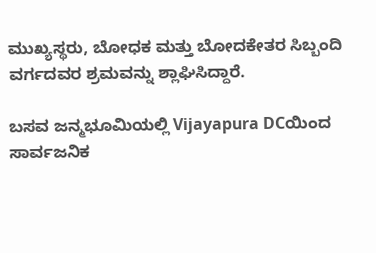ಮುಖ್ಯಸ್ಥರು, ಬೋಧಕ ಮತ್ತು ಬೋದಕೇತರ ಸಿಬ್ಬಂದಿ ವರ್ಗದವರ ಶ್ರಮವನ್ನು ಶ್ಲಾಘಿಸಿದ್ದಾರೆ.

ಬಸವ ಜನ್ಮಭೂಮಿಯಲ್ಲಿ Vijayapura DCಯಿಂದ ಸಾರ್ವಜನಿಕ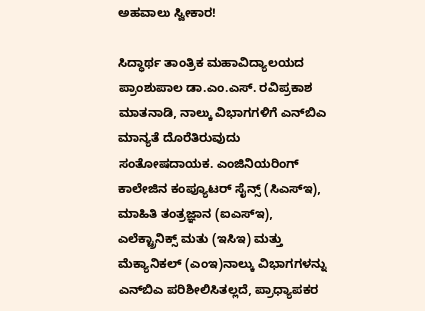ಅಹವಾಲು ಸ್ವೀಕಾರ!

ಸಿದ್ಧಾರ್ಥ ತಾಂತ್ರಿಕ ಮಹಾವಿದ್ಯಾಲಯದ ಪ್ರಾಂಶುಪಾಲ ಡಾ.ಎಂ.ಎಸ್‌. ರವಿಪ್ರಕಾಶ ಮಾತನಾಡಿ, ನಾಲ್ಕು ವಿಭಾಗಗಳಿಗೆ ಎನ್‌ಬಿಎ ಮಾನ್ಯತೆ ದೊರೆತಿರುವುದು ಸಂತೋಷದಾಯಕ. ಎಂಜಿನಿಯರಿಂಗ್‌ ಕಾಲೇಜಿನ ಕಂಪ್ಯೂಟರ್‌ ಸೈನ್ಸ್‌ (ಸಿಎಸ್‌ಇ), ಮಾಹಿತಿ ತಂತ್ರಜ್ಞಾನ (ಐಎಸ್‌ಇ), ಎಲೆಕ್ಟ್ರಾನಿಕ್ಸ್‌ ಮತು (ಇಸಿಇ) ಮತ್ತು ಮೆಕ್ಯಾನಿಕಲ್‌ (ಎಂಇ)ನಾಲ್ಕು ವಿಭಾಗಗಳನ್ನು ಎನ್‌ಬಿಎ ಪರಿಶೀಲಿಸಿತಲ್ಲದೆ, ಪ್ರಾಧ್ಯಾಪಕರ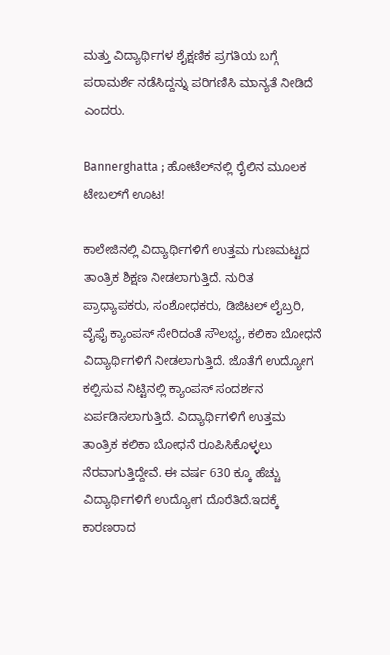ಮತ್ತು ವಿದ್ಯಾರ್ಥಿಗಳ ಶೈಕ್ಷಣಿಕ ಪ್ರಗತಿಯ ಬಗ್ಗೆ ಪರಾಮರ್ಶೆ ನಡೆಸಿದ್ದನ್ನು ಪರಿಗಣಿಸಿ ಮಾನ್ಯತೆ ನೀಡಿದೆ ಎಂದರು.

Bannerghatta ; ಹೋಟೆಲ್‌ನಲ್ಲಿ ರೈಲಿನ ಮೂಲಕ ಟೇಬಲ್‌ಗೆ ಊಟ!

ಕಾಲೇಜಿನಲ್ಲಿ ವಿದ್ಯಾರ್ಥಿಗಳಿಗೆ ಉತ್ತಮ ಗುಣಮಟ್ಟದ ತಾಂತ್ರಿಕ ಶಿಕ್ಷಣ ನೀಡಲಾಗುತ್ತಿದೆ. ನುರಿತ ಪ್ರಾಧ್ಯಾಪಕರು, ಸಂಶೋಧಕರು, ಡಿಜಿಟಲ್‌ ಲೈಬ್ರರಿ, ವೈಫೈ ಕ್ಯಾಂಪಸ್‌ ಸೇರಿದಂತೆ ಸೌಲಭ್ಯ, ಕಲಿಕಾ ಬೋಧನೆ ವಿದ್ಯಾರ್ಥಿಗಳಿಗೆ ನೀಡಲಾಗುತ್ತಿದೆ. ಜೊತೆಗೆ ಉದ್ಯೋಗ ಕಲ್ಪಿಸುವ ನಿಟ್ಟಿನಲ್ಲಿ ಕ್ಯಾಂಪಸ್‌ ಸಂದರ್ಶನ ಏರ್ಪಡಿಸಲಾಗುತ್ತಿದೆ. ವಿದ್ಯಾರ್ಥಿಗಳಿಗೆ ಉತ್ತಮ ತಾಂತ್ರಿಕ ಕಲಿಕಾ ಬೋಧನೆ ರೂಪಿಸಿಕೊಳ್ಳಲು ನೆರವಾಗುತ್ತಿದ್ದೇವೆ. ಈ ವರ್ಷ 630 ಕ್ಕೂ ಹೆಚ್ಚು ವಿದ್ಯಾರ್ಥಿಗಳಿಗೆ ಉದ್ಯೋಗ ದೊರೆತಿದೆ.ಇದಕ್ಕೆ ಕಾರಣರಾದ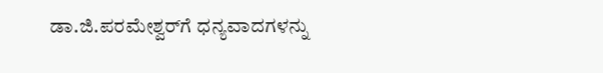ಡಾ.ಜಿ.ಪರಮೇಶ್ವರ್‌ಗೆ ಧನ್ಯವಾದಗಳನ್ನು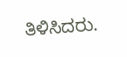ತಿಳಿಸಿದರು.